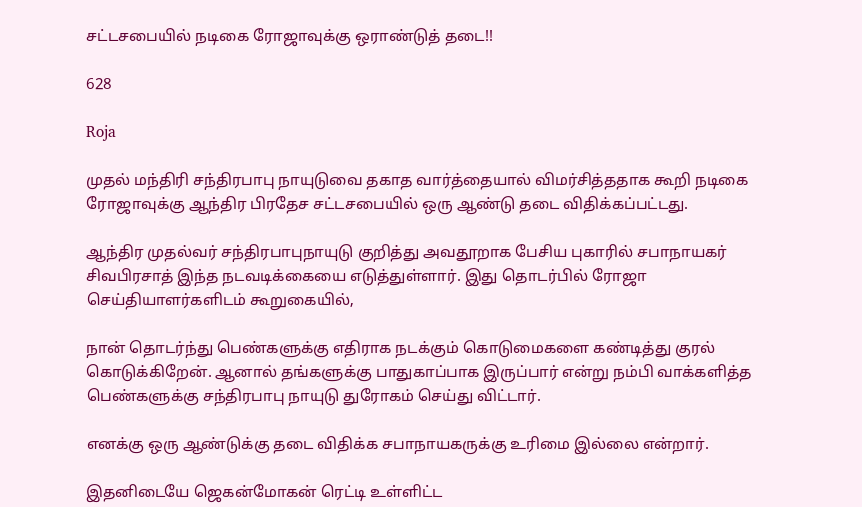சட்டசபையில் நடிகை ரோஜாவுக்கு ஒராண்டுத் தடை!!

628

Roja

முதல் மந்திரி சந்திரபாபு நாயுடுவை தகாத வார்த்தையால் விமர்சித்ததாக கூறி நடிகை ரோஜாவுக்கு ஆந்திர பிரதேச சட்டசபையில் ஒரு ஆண்டு தடை விதிக்கப்பட்டது.

ஆந்திர முதல்வர் சந்திரபாபுநாயுடு குறித்து அவதூறாக பேசிய புகாரில் சபாநாயகர் சிவபிரசாத் இந்த நடவடிக்கையை எடுத்துள்ளார். இது தொடர்பில் ரோஜா செய்தியாளர்களிடம் கூறுகையில்,

நான் தொடர்ந்து பெண்களுக்கு எதிராக நடக்கும் கொடுமைகளை கண்டித்து குரல் கொடுக்கிறேன். ஆனால் தங்களுக்கு பாதுகாப்பாக இருப்பார் என்று நம்பி வாக்களித்த பெண்களுக்கு சந்திரபாபு நாயுடு துரோகம் செய்து விட்டார்.

எனக்கு ஒரு ஆண்டுக்கு தடை விதிக்க சபாநாயகருக்கு உரிமை இல்லை என்றார்.

இதனிடையே ஜெகன்மோகன் ரெட்டி உள்ளிட்ட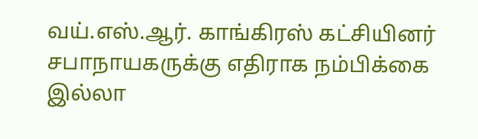வய்.எஸ்.ஆர். காங்கிரஸ் கட்சியினர் சபாநாயகருக்கு எதிராக நம்பிக்கை இல்லா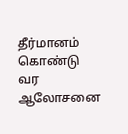தீர்மானம் கொண்டு வர ஆலோசனை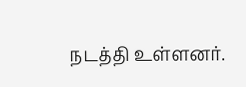நடத்தி உள்ளனர்.